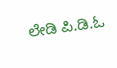ಲೇಡಿ ಪಿ.ಡಿ.ಓ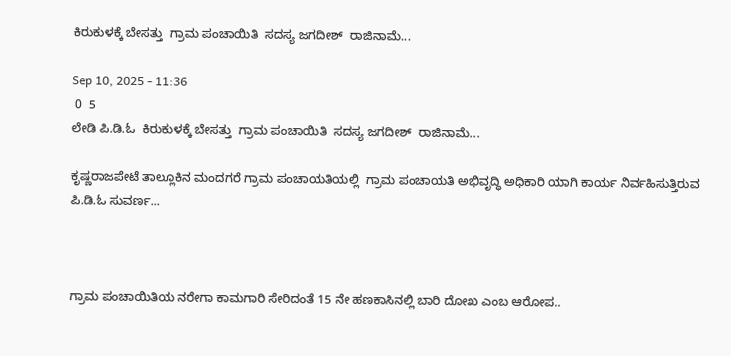ಕಿರುಕುಳಕ್ಕೆ ಬೇಸತ್ತು  ಗ್ರಾಮ‌ ಪಂಚಾಯಿತಿ  ಸದಸ್ಯ ಜಗದೀಶ್  ರಾಜಿನಾಮೆ...

Sep 10, 2025 - 11:36
 0  5
ಲೇಡಿ ಪಿ.ಡಿ.ಓ  ಕಿರುಕುಳಕ್ಕೆ ಬೇಸತ್ತು  ಗ್ರಾಮ‌ ಪಂಚಾಯಿತಿ  ಸದಸ್ಯ ಜಗದೀಶ್  ರಾಜಿನಾಮೆ...

ಕೃಷ್ಣರಾಜಪೇಟೆ ತಾಲ್ಲೂಕಿನ ಮಂದಗರೆ ಗ್ರಾಮ ಪಂಚಾಯತಿಯಲ್ಲಿ  ಗ್ರಾಮ ಪಂಚಾಯತಿ ಅಭಿವೃದ್ಧಿ ಅಧಿಕಾರಿ ಯಾಗಿ ಕಾರ್ಯ ನಿರ್ವಹಿಸುತ್ತಿರುವ ಪಿ.ಡಿ.ಓ‌ ಸುವರ್ಣ...



ಗ್ರಾಮ ಪಂಚಾಯಿತಿಯ ನರೇಗಾ ಕಾಮಗಾರಿ ಸೇರಿದಂತೆ 15 ನೇ ಹಣಕಾಸಿನಲ್ಲಿ ಬಾರಿ ದೋಖ ಎಂಬ ಆರೋಪ..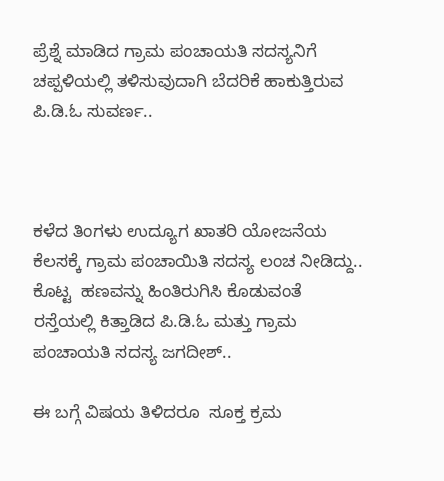ಪ್ರೆಶ್ನೆ ಮಾಡಿದ ಗ್ರಾಮ ಪಂಚಾಯತಿ ಸದಸ್ಯನಿಗೆ ಚಪ್ಪಳಿಯಲ್ಲಿ ತಳಿಸುವುದಾಗಿ ಬೆದರಿಕೆ ಹಾಕುತ್ತಿರುವ ಪಿ.ಡಿ.ಓ ಸುವರ್ಣ..



ಕಳೆದ ತಿಂಗಳು ಉದ್ಯೂಗ ಖಾತರಿ ಯೋಜನೆಯ ಕೆಲಸಕ್ಕೆ ಗ್ರಾಮ ಪಂಚಾಯಿತಿ ಸದಸ್ಯ ಲಂಚ ನೀಡಿದ್ದು.. ಕೊಟ್ಟ  ಹಣವನ್ನು ಹಿಂತಿರುಗಿಸಿ ಕೊಡುವಂತೆ  ರಸ್ತೆಯಲ್ಲಿ ಕಿತ್ತಾಡಿದ ಪಿ.ಡಿ.ಓ ಮತ್ತು ಗ್ರಾಮ ಪಂಚಾಯತಿ ಸದಸ್ಯ ಜಗದೀಶ್..

ಈ‌ ಬಗ್ಗೆ ವಿಷಯ ತಿಳಿದರೂ  ಸೂಕ್ತ ಕ್ರಮ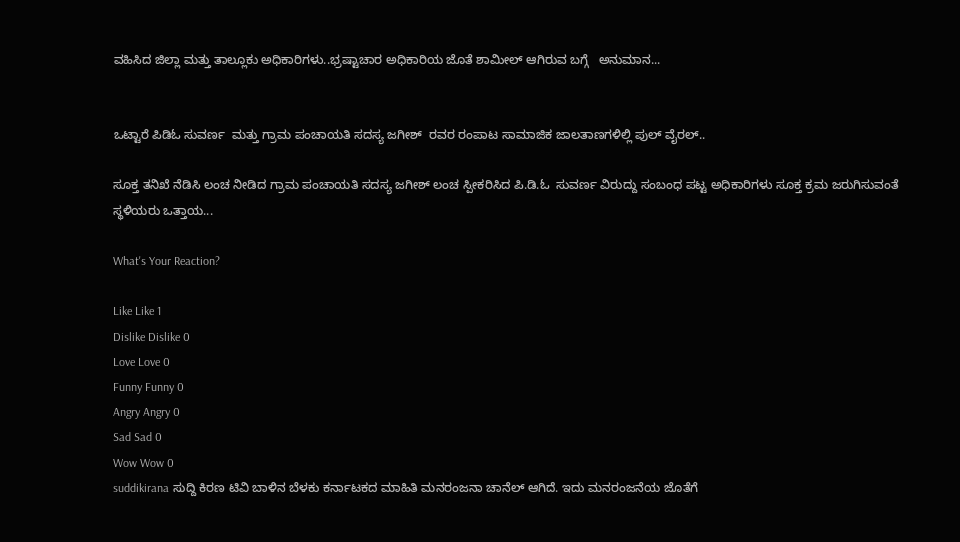ವಹಿಸಿದ ಜಿಲ್ಲಾ ಮತ್ತು ತಾಲ್ಲೂಕು ಅಧಿಕಾರಿಗಳು..ಭ್ರಷ್ಟಾಚಾರ ಅಧಿಕಾರಿಯ ಜೊತೆ ಶಾಮೀಲ್ ಆಗಿರುವ ಬಗ್ಗೆ   ಅನುಮಾನ...


ಒಟ್ಟಾರೆ ಪಿ‌ಡಿಓ ಸುವರ್ಣ  ಮತ್ತು ಗ್ರಾಮ ಪಂಚಾಯತಿ ಸದಸ್ಯ ಜಗೀಶ್  ರವರ ರಂಪಾಟ ಸಾಮಾಜಿಕ ಜಾಲತಾಣಗಳಿಲ್ಲಿ ಪುಲ್ ವೈರಲ್..

ಸೂಕ್ತ ತನಿಖೆ ನೆಡಿಸಿ ಲಂಚ ನೀಡಿದ ಗ್ರಾಮ ಪಂಚಾಯತಿ ಸದಸ್ಯ ಜಗೀಶ್ ಲಂಚ ಸ್ಪೀಕರಿಸಿದ ಪಿ.ಡಿ.ಓ  ಸುವರ್ಣ ವಿರುದ್ದು ಸಂಬಂಧ ಪಟ್ಟ ಅಧಿಕಾರಿಗಳು ಸೂಕ್ತ ಕ್ರಮ ಜರುಗಿಸುವಂತೆ ಸ್ಥಳಿಯರು ಒತ್ತಾಯ...

What's Your Reaction?

Like Like 1
Dislike Dislike 0
Love Love 0
Funny Funny 0
Angry Angry 0
Sad Sad 0
Wow Wow 0
suddikirana ಸುದ್ದಿ ಕಿರಣ ಟಿವಿ ಬಾಳಿನ ಬೆಳಕು ಕರ್ನಾಟಕದ ಮಾಹಿತಿ ಮನರಂಜನಾ ಚಾನೆಲ್ ಆಗಿದೆ. ಇದು ಮನರಂಜನೆಯ ಜೊತೆಗೆ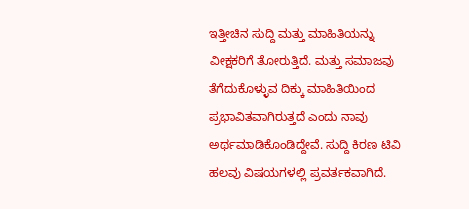ಇತ್ತೀಚಿನ ಸುದ್ದಿ ಮತ್ತು ಮಾಹಿತಿಯನ್ನು ವೀಕ್ಷಕರಿಗೆ ತೋರುತ್ತಿದೆ. ಮತ್ತು ಸಮಾಜವು ತೆಗೆದುಕೊಳ್ಳುವ ದಿಕ್ಕು ಮಾಹಿತಿಯಿಂದ ಪ್ರಭಾವಿತವಾಗಿರುತ್ತದೆ ಎಂದು ನಾವು ಅರ್ಥಮಾಡಿಕೊಂಡಿದ್ದೇವೆ. ಸುದ್ದಿ ಕಿರಣ ಟಿವಿ ಹಲವು ವಿಷಯಗಳಲ್ಲಿ ಪ್ರವರ್ತಕವಾಗಿದೆ.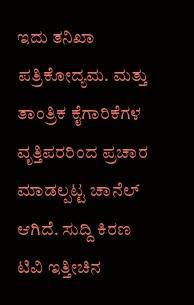ಇದು ತನಿಖಾ ಪತ್ರಿಕೋದ್ಯಮ. ಮತ್ತು ತಾಂತ್ರಿಕ ಕೈಗಾರಿಕೆಗಳ ವೃತ್ತಿಪರರಿಂದ ಪ್ರಚಾರ ಮಾಡಲ್ಪಟ್ಟ ಚಾನೆಲ್ ಆಗಿದೆ. ಸುದ್ದಿ ಕಿರಣ ಟಿವಿ ಇತ್ತೀಚಿನ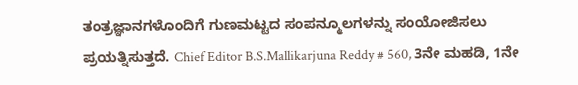ತಂತ್ರಜ್ಞಾನಗಳೊಂದಿಗೆ ಗುಣಮಟ್ಟದ ಸಂಪನ್ಮೂಲಗಳನ್ನು ಸಂಯೋಜಿಸಲು ಪ್ರಯತ್ನಿಸುತ್ತದೆ. Chief Editor B.S.Mallikarjuna Reddy # 560, 3ನೇ ಮಹಡಿ, 1ನೇ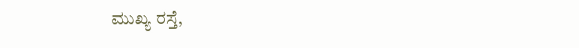ಮುಖ್ಯ ರಸ್ತೆ,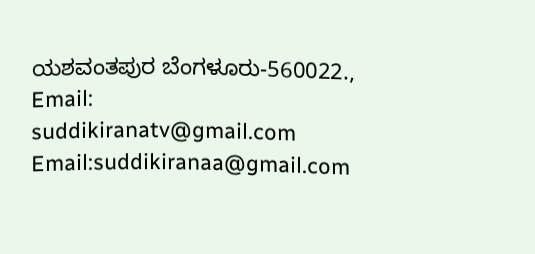ಯಶವಂತಪುರ ಬೆಂಗಳೂರು-560022., Email: suddikiranatv@gmail.com Email:suddikiranaa@gmail.com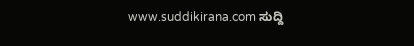www.suddikirana.com ಸುದ್ದಿ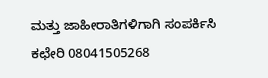ಮತ್ತು ಜಾಹೀರಾತಿಗಳಿಗಾಗಿ ಸಂಪರ್ಕಿಸಿ ಕಛೇರಿ 08041505268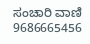ಸಂಚಾರಿ ವಾಣಿ 9686665456